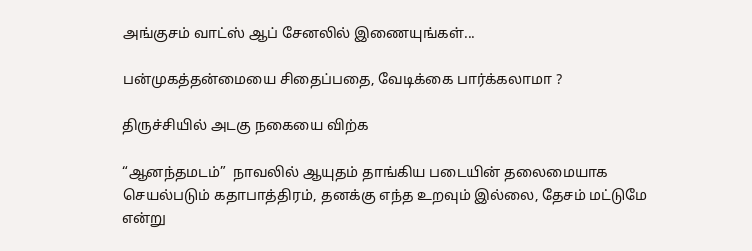அங்குசம் வாட்ஸ் ஆப் சேனலில் இணையுங்கள்...

பன்முகத்தன்மையை சிதைப்பதை, வேடிக்கை பார்க்கலாமா ?

திருச்சியில் அடகு நகையை விற்க

“ஆனந்தமடம்”  நாவலில் ஆயுதம் தாங்கிய படையின் தலைமையாக செயல்படும் கதாபாத்திரம், தனக்கு எந்த உறவும் இல்லை, தேசம் மட்டுமே என்று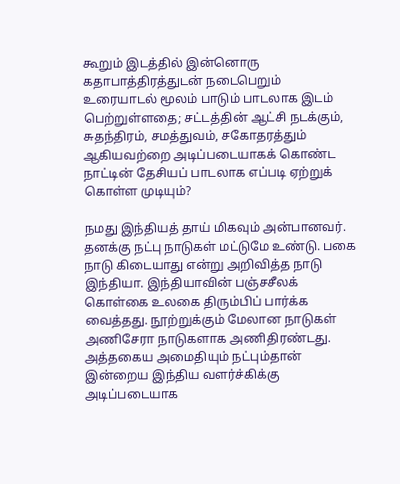கூறும் இடத்தில் இன்னொரு கதாபாத்திரத்துடன் நடைபெறும் உரையாடல் மூலம் பாடும் பாடலாக இடம் பெற்றுள்ளதை; சட்டத்தின் ஆட்சி நடக்கும், சுதந்திரம், சமத்துவம், சகோதரத்தும் ஆகியவற்றை அடிப்படையாகக் கொண்ட நாட்டின் தேசியப் பாடலாக எப்படி ஏற்றுக் கொள்ள முடியும்?

நமது இந்தியத் தாய் மிகவும் அன்பானவர். தனக்கு நட்பு நாடுகள் மட்டுமே உண்டு. பகை நாடு கிடையாது என்று அறிவித்த நாடு இந்தியா. இந்தியாவின் பஞ்சசீலக் கொள்கை உலகை திரும்பிப் பார்க்க வைத்தது. நூற்றுக்கும் மேலான நாடுகள் அணிசேரா நாடுகளாக அணிதிரண்டது. அத்தகைய அமைதியும் நட்பும்தான் இன்றைய இந்திய வளர்ச்கிக்கு அடிப்படையாக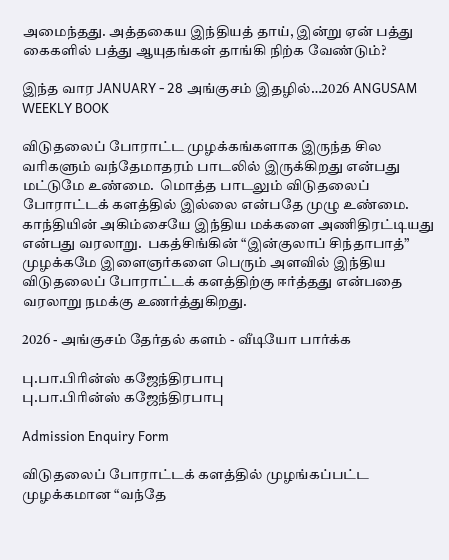அமைந்தது. அத்தகைய இந்தியத் தாய், இன்று ஏன் பத்து கைகளில் பத்து ஆயுதங்கள் தாங்கி நிற்க வேண்டும்?

இந்த வார JANUARY - 28 அங்குசம் இதழில்…2026 ANGUSAM WEEKLY BOOK

விடுதலைப் போராட்ட முழக்கங்களாக இருந்த சில வரிகளும் வந்தேமாதரம் பாடலில் இருக்கிறது என்பது மட்டுமே உண்மை.  மொத்த பாடலும் விடுதலைப் போராட்டக் களத்தில் இல்லை என்பதே முழு உண்மை. காந்தியின் அகிம்சையே இந்திய மக்களை அணிதிரட்டியது என்பது வரலாறு.  பகத்சிங்கின் “இன்குலாப் சிந்தாபாத்” முழக்கமே இளைஞர்களை பெரும் அளவில் இந்திய விடுதலைப் போராட்டக் களத்திற்கு ஈர்த்தது‌ என்பதை வரலாறு நமக்கு உணர்த்துகிறது.

2026 - அங்குசம் தேர்தல் களம் - வீடியோ பார்க்க

பு.பா.பிரின்ஸ் கஜேந்திரபாபு
பு.பா.பிரின்ஸ் கஜேந்திரபாபு

Admission Enquiry Form

விடுதலைப் போராட்டக் களத்தில் முழங்கப்பட்ட முழக்கமான “வந்தே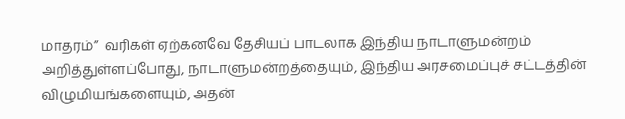மாதரம்”  வரிகள் ஏற்கனவே தேசியப் பாடலாக இந்திய நாடாளுமன்றம் அறித்துள்ளப்போது, நாடாளுமன்றத்தையும், இந்திய அரசமைப்புச் சட்டத்தின் விழுமியங்களையும், அதன்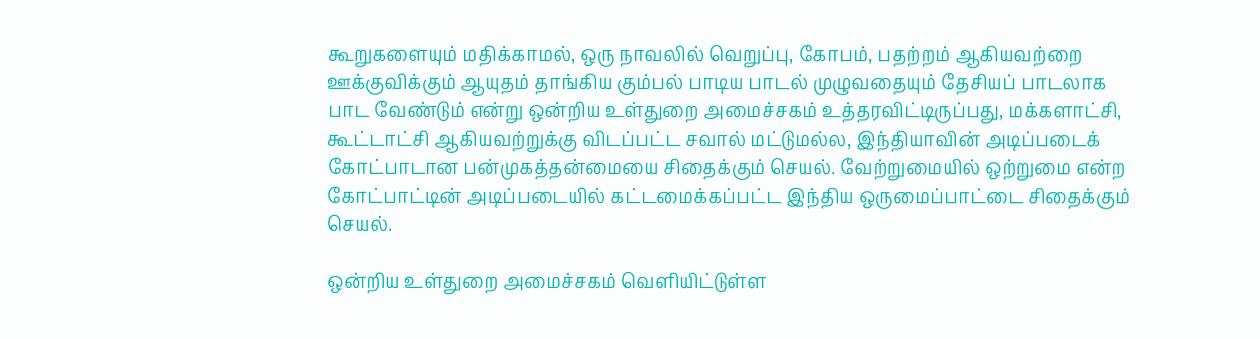கூறுகளையும் மதிக்காமல், ஒரு நாவலில் வெறுப்பு, கோபம், பதற்றம் ஆகியவற்றை ஊக்குவிக்கும் ஆயுதம் தாங்கிய கும்பல் பாடிய பாடல் முழுவதையும் தேசியப் பாடலாக பாட வேண்டும் என்று ஒன்றிய உள்துறை அமைச்சகம் உத்தரவிட்டிருப்பது, மக்களாட்சி, கூட்டாட்சி ஆகியவற்றுக்கு விடப்பட்ட சவால் மட்டுமல்ல, இந்தியாவின் அடிப்படைக் கோட்பாடான பன்முகத்தன்மையை சிதைக்கும் செயல். வேற்றுமையில் ஒற்றுமை என்ற கோட்பாட்டின் அடிப்படையில் கட்டமைக்கப்பட்ட இந்திய ஒருமைப்பாட்டை சிதைக்கும் செயல்.

ஒன்றிய உள்துறை அமைச்சகம் வெளியிட்டுள்ள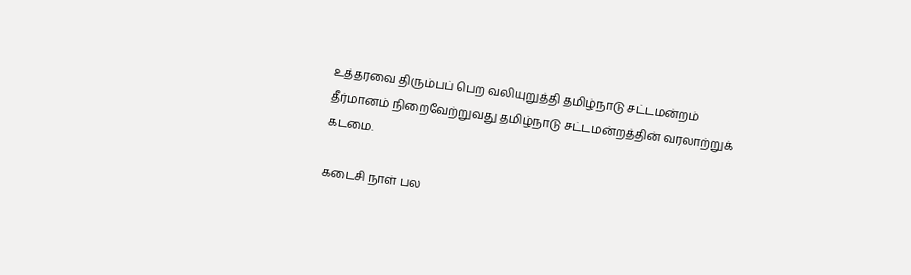உத்தரவை திரும்பப் பெற வலியுறுத்தி தமிழ்நாடு சட்டமன்றம் தீர்மானம் நிறைவேற்றுவது தமிழ்நாடு சட்டமன்றத்தின் வரலாற்றுக் கடமை.

கடைசி நாள் பல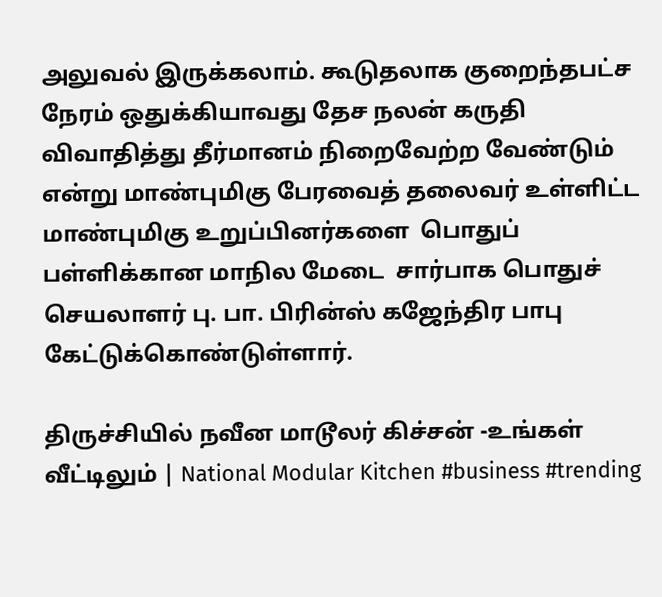அலுவல் இருக்கலாம். கூடுதலாக குறைந்தபட்ச நேரம் ஒதுக்கியாவது தேச நலன் கருதி விவாதித்து தீர்மானம் நிறைவேற்ற வேண்டும் என்று மாண்புமிகு பேரவைத் தலைவர் உள்ளிட்ட மாண்புமிகு உறுப்பினர்களை  பொதுப் பள்ளிக்கான மாநில மேடை  சார்பாக பொதுச் செயலாளர் பு‌. பா. பிரின்ஸ் கஜேந்திர பாபு  கேட்டுக்கொண்டுள்ளார்.

திருச்சியில் நவீன மாடூலர் கிச்சன் -உங்கள் வீட்டிலும் | National Modular Kitchen #business #trending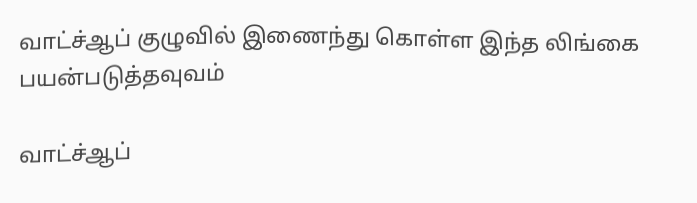வாட்ச்ஆப் குழுவில் இணைந்து கொள்ள இந்த லிங்கை பயன்படுத்தவுவம்

வாட்ச்ஆப்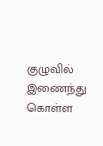குழுவில் இணைந்து கொள்ள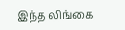இந்த லிங்கை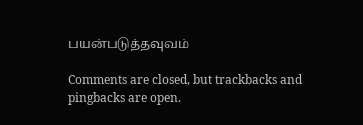பயன்படுத்தவுவம்

Comments are closed, but trackbacks and pingbacks are open.